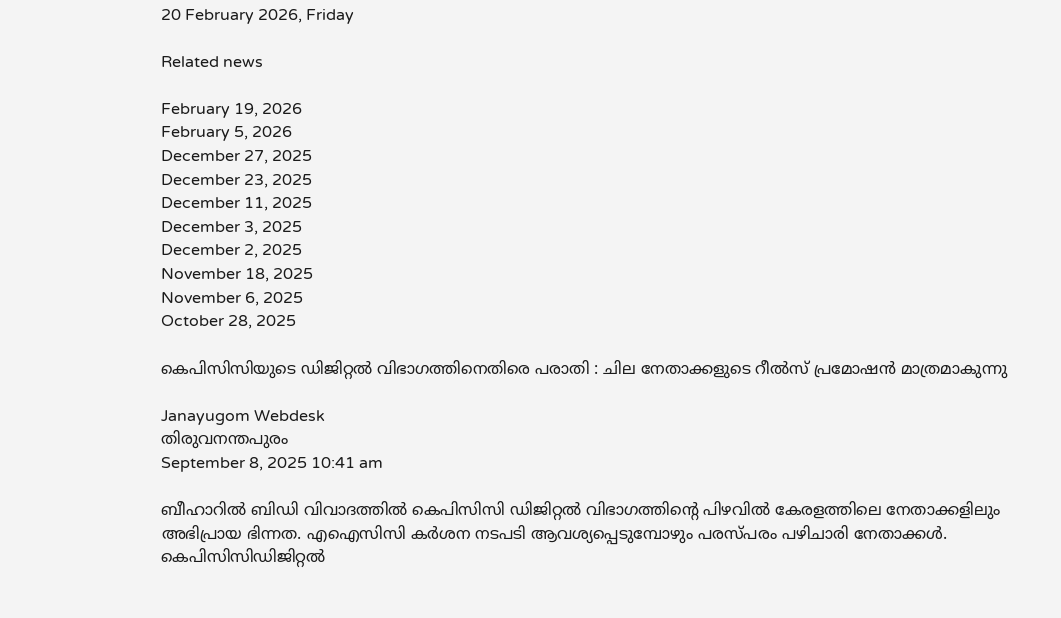20 February 2026, Friday

Related news

February 19, 2026
February 5, 2026
December 27, 2025
December 23, 2025
December 11, 2025
December 3, 2025
December 2, 2025
November 18, 2025
November 6, 2025
October 28, 2025

കെപിസിസിയുടെ ഡിജിറ്റല്‍ വിഭാഗത്തിനെതിരെ പരാതി : ചില നേതാക്കളുടെ റീല്‍സ് പ്രമോഷന്‍ മാത്രമാകുന്നു

Janayugom Webdesk
തിരുവനന്തപുരം
September 8, 2025 10:41 am

ബീഹാറില്‍ ബിഡി വിവാദത്തില്‍ കെപിസിസി ഡിജിറ്റല്‍ വിഭാഗത്തിന്റെ പിഴവില്‍ കേരളത്തിലെ നേതാക്കളിലും അഭിപ്രായ ഭിന്നത. എഐസിസി കര്‍ശന നടപടി ആവശ്യപ്പെടുമ്പോഴും പരസ്പരം പഴിചാരി നേതാക്കള്‍. കെപിസിസിഡിജിറ്റല്‍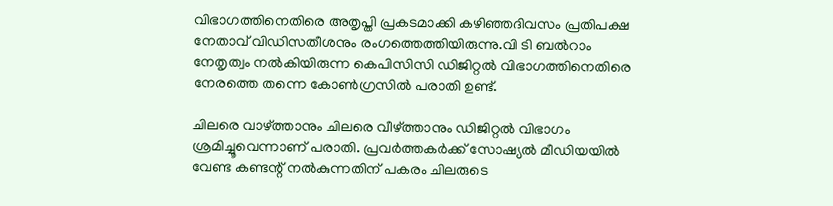വിഭാഗത്തിനെതിരെ അതൃപ്തി പ്രകടമാക്കി കഴിഞ്ഞദിവസം പ്രതിപക്ഷ നേതാവ് വിഡിസതീശനും രംഗത്തെത്തിയിരുന്നു.വി ടി ബല്‍റാം നേതൃത്വം നല്‍കിയിരുന്ന കെപിസിസി ഡിജിറ്റല്‍ വിഭാഗത്തിനെതിരെ നേരത്തെ തന്നെ കോണ്‍ഗ്രസില്‍ പരാതി ഉണ്ട്.

ചിലരെ വാഴ്ത്താനും ചിലരെ വീഴ്ത്താനും ഡിജിറ്റല്‍ വിഭാഗം ശ്രമിച്ചൂവെന്നാണ് പരാതി. പ്രവര്‍ത്തകര്‍ക്ക് സോഷ്യല്‍ മീഡിയയില്‍ വേണ്ട കണ്ടന്റ് നല്‍കുന്നതിന് പകരം ചിലരുടെ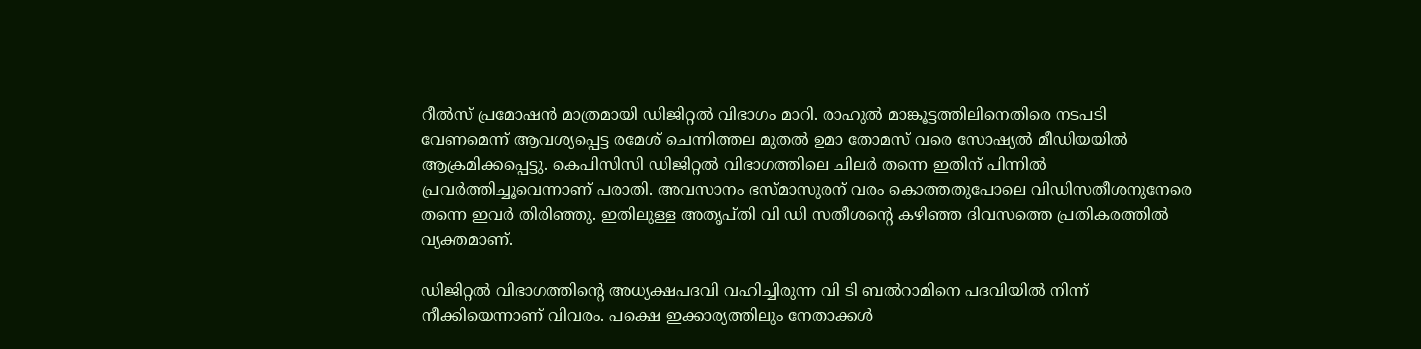റീല്‍സ് പ്രമോഷന്‍ മാത്രമായി ഡിജിറ്റല്‍ വിഭാഗം മാറി. രാഹുല്‍ മാങ്കൂട്ടത്തിലിനെതിരെ നടപടി വേണമെന്ന് ആവശ്യപ്പെട്ട രമേശ് ചെന്നിത്തല മുതല്‍ ഉമാ തോമസ് വരെ സോഷ്യല്‍ മീഡിയയില്‍ ആക്രമിക്കപ്പെട്ടു. കെപിസിസി ഡിജിറ്റല്‍ വിഭാഗത്തിലെ ചിലര്‍ തന്നെ ഇതിന് പിന്നില്‍ പ്രവര്‍ത്തിച്ചൂവെന്നാണ് പരാതി. അവസാനം ഭസ്മാസുരന് വരം കൊത്തതുപോലെ വിഡിസതീശനുനേരെ തന്നെ ഇവര്‍ തിരിഞ്ഞു. ഇതിലുള്ള അതൃപ്തി വി ഡി സതീശന്റെ കഴിഞ്ഞ ദിവസത്തെ പ്രതികരത്തില്‍ വ്യക്തമാണ്.

ഡിജിറ്റല്‍ വിഭാഗത്തിന്റെ അധ്യക്ഷപദവി വഹിച്ചിരുന്ന വി ടി ബല്‍റാമിനെ പദവിയില്‍ നിന്ന് നീക്കിയെന്നാണ് വിവരം. പക്ഷെ ഇക്കാര്യത്തിലും നേതാക്കള്‍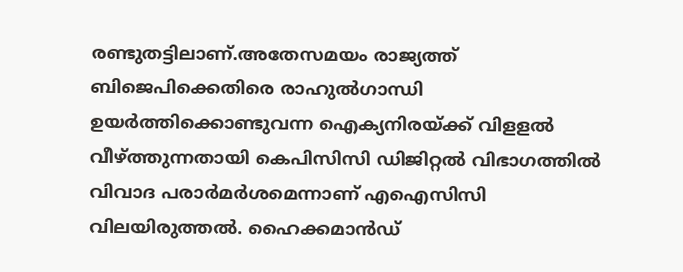രണ്ടുതട്ടിലാണ്.അതേസമയം രാജ്യത്ത് ബിജെപിക്കെതിരെ രാഹുല്‍ഗാന്ധി ഉയര്‍ത്തിക്കൊണ്ടുവന്ന ഐക്യനിരയ്ക്ക് വിളളല്‍ വീഴ്ത്തുന്നതായി കെപിസിസി ഡിജിറ്റല്‍ വിഭാഗത്തില്‍ വിവാദ പരാര്‍മര്‍ശമെന്നാണ് എഐസിസി വിലയിരുത്തല്‍. ഹൈക്കമാന്‍ഡ്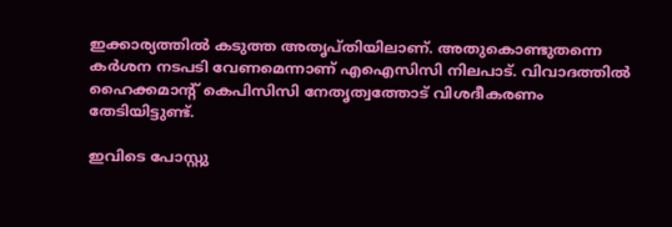ഇക്കാര്യത്തില്‍ കടുത്ത അതൃപ്തിയിലാണ്. അതുകൊണ്ടുതന്നെ കര്‍ശന നടപടി വേണമെന്നാണ് എഐസിസി നിലപാട്. വിവാദത്തില്‍ ഹൈക്കമാന്റ് കെപിസിസി നേതൃത്വത്തോട് വിശദീകരണം തേടിയിട്ടുണ്ട്.

ഇവിടെ പോസ്റ്റു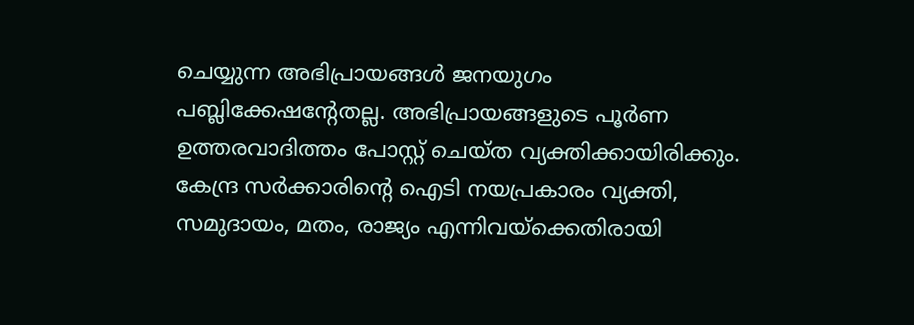ചെയ്യുന്ന അഭിപ്രായങ്ങള്‍ ജനയുഗം പബ്ലിക്കേഷന്റേതല്ല. അഭിപ്രായങ്ങളുടെ പൂര്‍ണ ഉത്തരവാദിത്തം പോസ്റ്റ് ചെയ്ത വ്യക്തിക്കായിരിക്കും. കേന്ദ്ര സര്‍ക്കാരിന്റെ ഐടി നയപ്രകാരം വ്യക്തി, സമുദായം, മതം, രാജ്യം എന്നിവയ്‌ക്കെതിരായി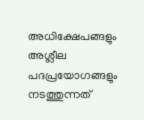അധിക്ഷേപങ്ങളും അശ്ലീല പദപ്രയോഗങ്ങളും നടത്തുന്നത്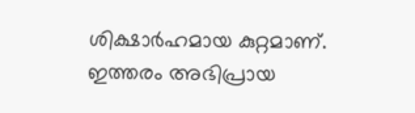ശിക്ഷാര്‍ഹമായ കുറ്റമാണ്. ഇത്തരം അഭിപ്രായ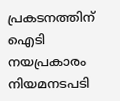പ്രകടനത്തിന് ഐടി നയപ്രകാരം നിയമനടപടി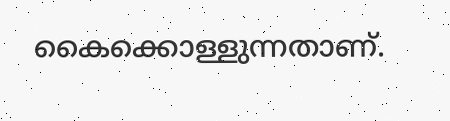കൈക്കൊള്ളുന്നതാണ്.